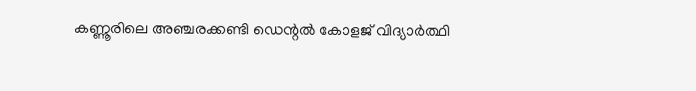കണ്ണൂരിലെ അഞ്ചരക്കണ്ടി ഡെന്റൽ കോളജ് വിദ്യാർത്ഥി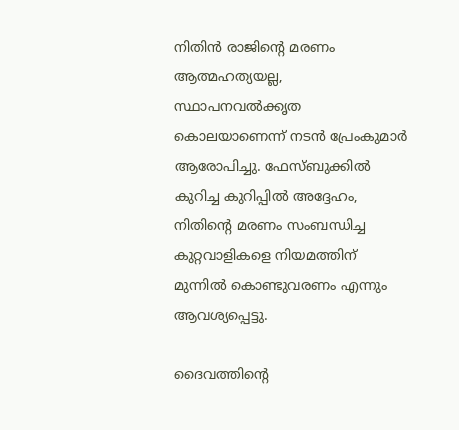നിതിൻ രാജിന്റെ മരണം ആത്മഹത്യയല്ല, സ്ഥാപനവൽക്കൃത കൊലയാണെന്ന് നടൻ പ്രേംകുമാർ ആരോപിച്ചു. ഫേസ്ബുക്കിൽ കുറിച്ച കുറിപ്പിൽ അദ്ദേഹം, നിതിന്റെ മരണം സംബന്ധിച്ച കുറ്റവാളികളെ നിയമത്തിന് മുന്നിൽ കൊണ്ടുവരണം എന്നും ആവശ്യപ്പെട്ടു.

ദൈവത്തിന്റെ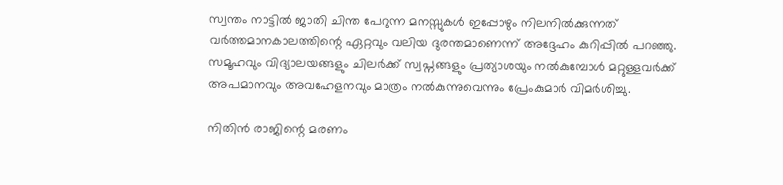സ്വന്തം നാട്ടിൽ ജാതി ചിന്ത പേറുന്ന മനസ്സുകൾ ഇപ്പോഴും നിലനിൽക്കുന്നത് വർത്തമാനകാലത്തിന്റെ ഏറ്റവും വലിയ ദുരന്തമാണെന്ന് അദ്ദേഹം കുറിപ്പിൽ പറഞ്ഞു. സമൂഹവും വിദ്യാലയങ്ങളും ചിലർക്ക് സ്വപ്നങ്ങളും പ്രത്യാശയും നൽകുമ്പോൾ മറ്റുള്ളവർക്ക് അപമാനവും അവഹേളനവും മാത്രം നൽകുന്നുവെന്നും പ്രേംകുമാർ വിമർശിച്ചു.

നിതിൻ രാജിന്റെ മരണം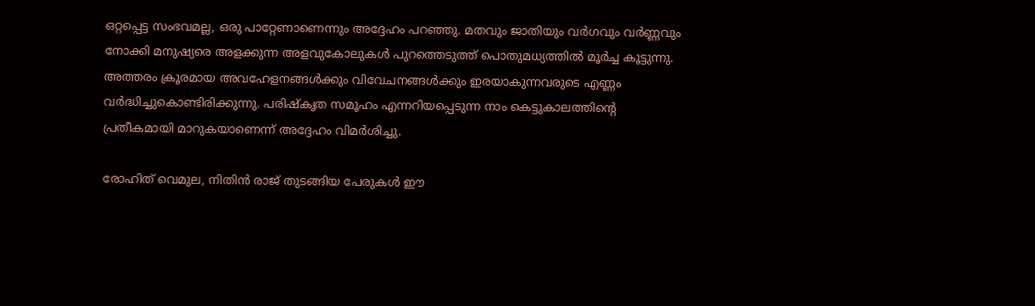ഒറ്റപ്പെട്ട സംഭവമല്ല, ഒരു പാറ്റേണാണെന്നും അദ്ദേഹം പറഞ്ഞു. മതവും ജാതിയും വർഗവും വർണ്ണവും നോക്കി മനുഷ്യരെ അളക്കുന്ന അളവുകോലുകൾ പുറത്തെടുത്ത് പൊതുമധ്യത്തിൽ മൂർച്ച കൂട്ടുന്നു. അത്തരം ക്രൂരമായ അവഹേളനങ്ങൾക്കും വിവേചനങ്ങൾക്കും ഇരയാകുന്നവരുടെ എണ്ണം വർദ്ധിച്ചുകൊണ്ടിരിക്കുന്നു. പരിഷ്കൃത സമൂഹം എന്നറിയപ്പെടുന്ന നാം കെട്ടുകാലത്തിന്റെ പ്രതീകമായി മാറുകയാണെന്ന് അദ്ദേഹം വിമർശിച്ചു.

രോഹിത് വെമുല, നിതിൻ രാജ് തുടങ്ങിയ പേരുകൾ ഈ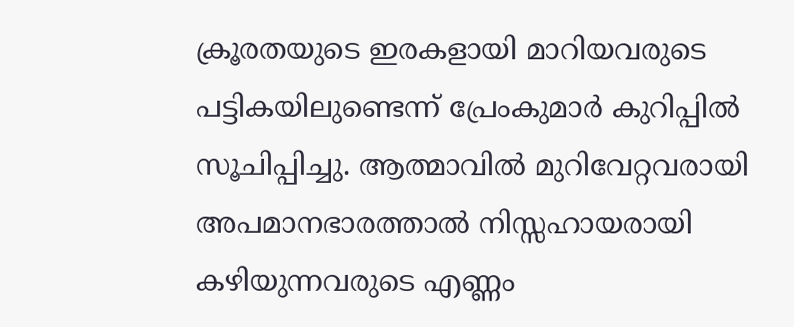ക്രൂരതയുടെ ഇരകളായി മാറിയവരുടെ പട്ടികയിലുണ്ടെന്ന് പ്രേംകുമാർ കുറിപ്പിൽ സൂചിപ്പിച്ചു. ആത്മാവിൽ മുറിവേറ്റവരായി അപമാനഭാരത്താൽ നിസ്സഹായരായി കഴിയുന്നവരുടെ എണ്ണം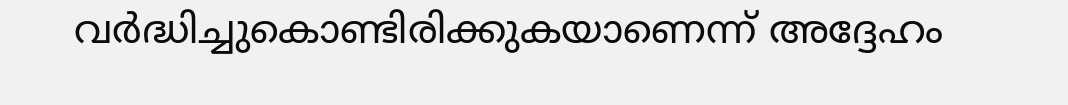വർദ്ധിച്ചുകൊണ്ടിരിക്കുകയാണെന്ന് അദ്ദേഹം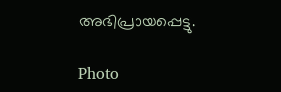അഭിപ്രായപ്പെട്ടു.

Photo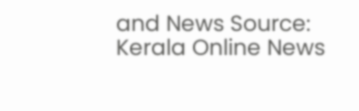and News Source: Kerala Online News